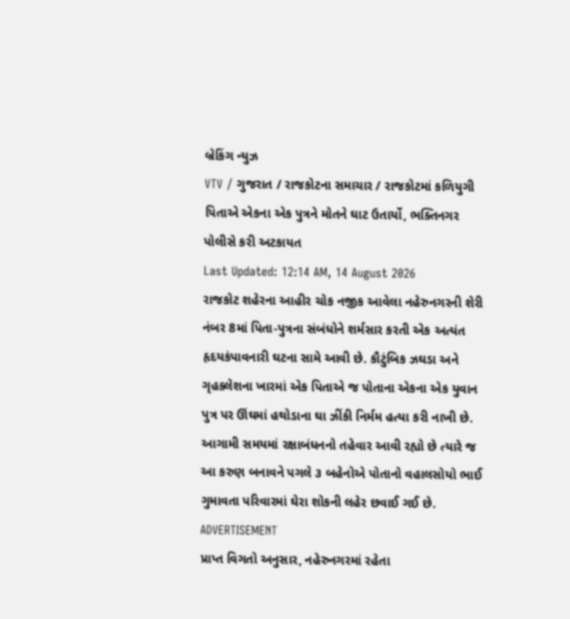બ્રેકિંગ ન્યુઝ
VTV / ગુજરાત / રાજકોટના સમાચાર / રાજકોટમાં કળિયુગી પિતાએ એકના એક પુત્રને મોતને ઘાટ ઉતાર્યો, ભક્તિનગર પોલીસે કરી અટકાયત
Last Updated: 12:14 AM, 14 August 2026
રાજકોટ શહેરના આહીર ચોક નજીક આવેલા નહેરુનગરની શેરી નંબર 8માં પિતા-પુત્રના સંબંધોને શર્મસાર કરતી એક અત્યંત હૃદયકંપાવનારી ઘટના સામે આવી છે. કૌટુંબિક ઝઘડા અને ગૃહક્લેશના ખારમાં એક પિતાએ જ પોતાના એકના એક યુવાન પુત્ર પર ઊંઘમાં હથોડાના ઘા ઝીંકી નિર્મમ હત્યા કરી નાખી છે. આગામી સમયમાં રક્ષાબંધનનો તહેવાર આવી રહ્યો છે ત્યારે જ આ કરુણ બનાવને પગલે ૩ બહેનોએ પોતાનો વહાલસોયો ભાઈ ગુમાવતા પરિવારમાં ઘેરા શોકની લહેર છવાઈ ગઈ છે.
ADVERTISEMENT
પ્રાપ્ત વિગતો અનુસાર, નહેરુનગરમાં રહેતા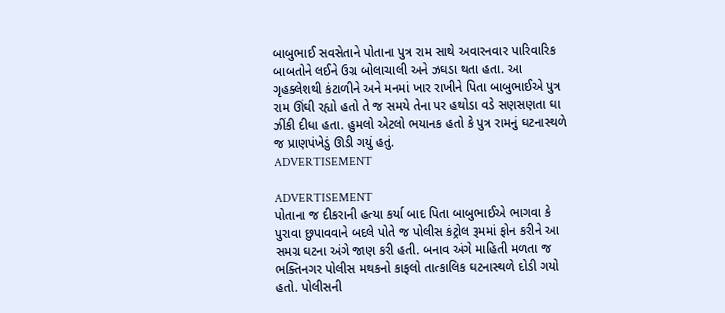બાબુભાઈ સવસેતાને પોતાના પુત્ર રામ સાથે અવારનવાર પારિવારિક બાબતોને લઈને ઉગ્ર બોલાચાલી અને ઝઘડા થતા હતા. આ ગૃહક્લેશથી કંટાળીને અને મનમાં ખાર રાખીને પિતા બાબુભાઈએ પુત્ર રામ ઊંઘી રહ્યો હતો તે જ સમયે તેના પર હથોડા વડે સણસણતા ઘા ઝીંકી દીધા હતા. હુમલો એટલો ભયાનક હતો કે પુત્ર રામનું ઘટનાસ્થળે જ પ્રાણપંખેડું ઊડી ગયું હતું.
ADVERTISEMENT

ADVERTISEMENT
પોતાના જ દીકરાની હત્યા કર્યા બાદ પિતા બાબુભાઈએ ભાગવા કે પુરાવા છુપાવવાને બદલે પોતે જ પોલીસ કંટ્રોલ રૂમમાં ફોન કરીને આ સમગ્ર ઘટના અંગે જાણ કરી હતી. બનાવ અંગે માહિતી મળતા જ ભક્તિનગર પોલીસ મથકનો કાફલો તાત્કાલિક ઘટનાસ્થળે દોડી ગયો હતો. પોલીસની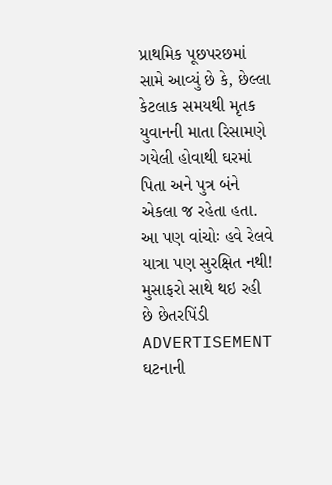પ્રાથમિક પૂછપરછમાં સામે આવ્યું છે કે, છેલ્લા કેટલાક સમયથી મૃતક યુવાનની માતા રિસામણે ગયેલી હોવાથી ઘરમાં પિતા અને પુત્ર બંને એકલા જ રહેતા હતા.
આ પણ વાંચોઃ હવે રેલવે યાત્રા પણ સુરક્ષિત નથી! મુસાફરો સાથે થઇ રહી છે છેતરપિંડી
ADVERTISEMENT
ઘટનાની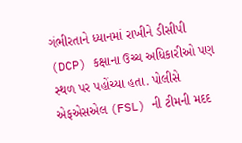ગંભીરતાને ધ્યાનમાં રાખીને ડીસીપી (DCP) કક્ષાના ઉચ્ચ અધિકારીઓ પણ સ્થળ પર પહોંચ્યા હતા. પોલીસે એફએસએલ (FSL) ની ટીમની મદદ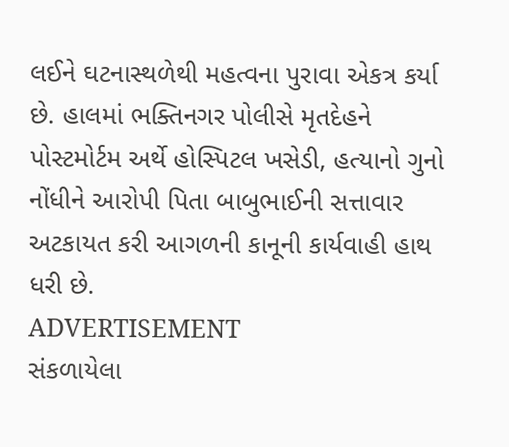લઈને ઘટનાસ્થળેથી મહત્વના પુરાવા એકત્ર કર્યા છે. હાલમાં ભક્તિનગર પોલીસે મૃતદેહને પોસ્ટમોર્ટમ અર્થે હોસ્પિટલ ખસેડી, હત્યાનો ગુનો નોંધીને આરોપી પિતા બાબુભાઈની સત્તાવાર અટકાયત કરી આગળની કાનૂની કાર્યવાહી હાથ ધરી છે.
ADVERTISEMENT
સંકળાયેલા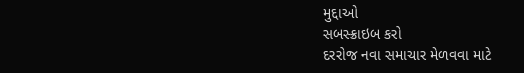મુદ્દાઓ
સબસ્ક્રાઇબ કરો
દરરોજ નવા સમાચાર મેળવવા માટે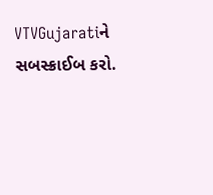VTVGujaratiને સબસ્ક્રાઈબ કરો.